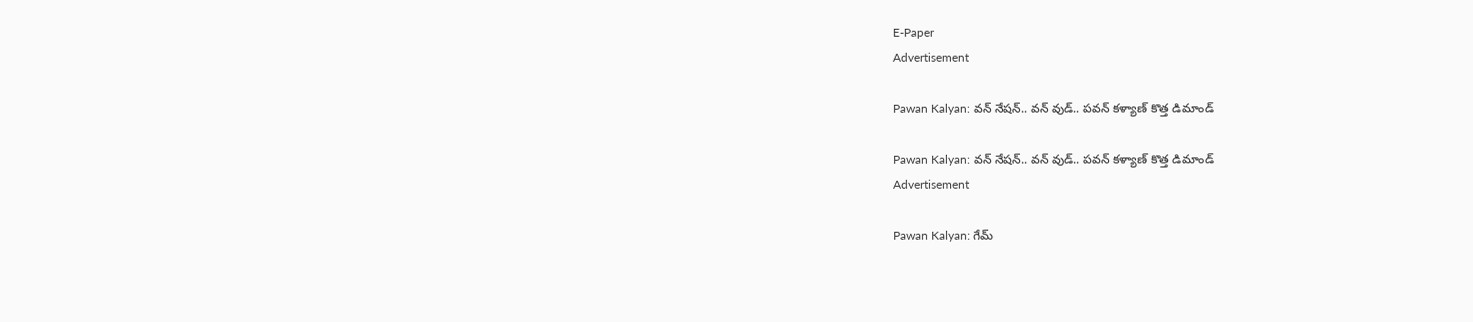E-Paper
Advertisement

Pawan Kalyan: వన్ నేషన్.. వన్ వుడ్.. పవన్ కళ్యాణ్ కొత్త డిమాండ్

Pawan Kalyan: వన్ నేషన్.. వన్ వుడ్.. పవన్ కళ్యాణ్ కొత్త డిమాండ్
Advertisement

Pawan Kalyan: గేమ్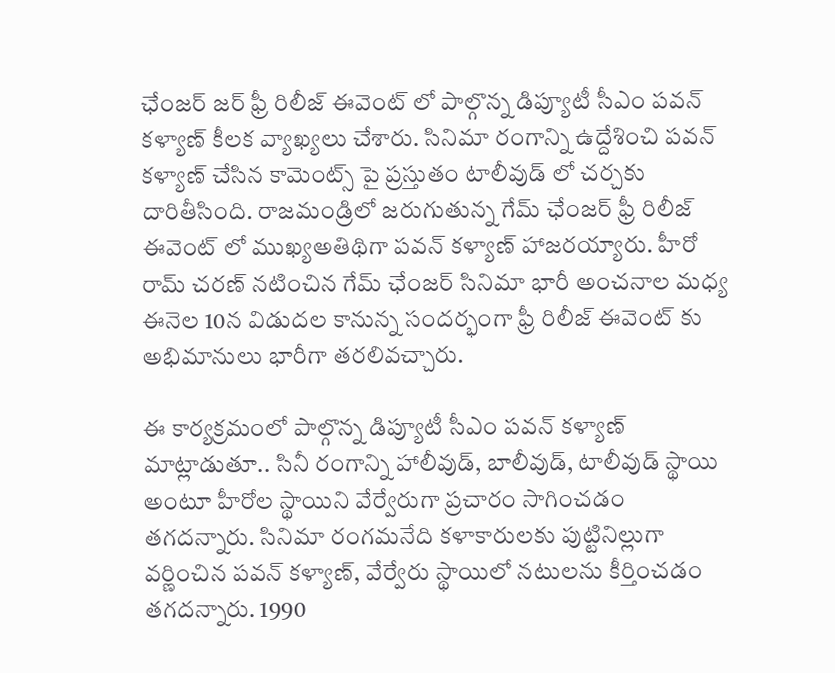ఛేంజర్ జర్ ఫ్రీ రిలీజ్ ఈవెంట్ లో పాల్గొన్న డిప్యూటీ సీఎం పవన్ కళ్యాణ్ కీలక వ్యాఖ్యలు చేశారు. సినిమా రంగాన్ని ఉద్దేశించి పవన్ కళ్యాణ్ చేసిన కామెంట్స్ పై ప్రస్తుతం టాలీవుడ్ లో చర్చకు దారితీసింది. రాజమండ్రిలో జరుగుతున్న గేమ్ ఛేంజర్ ఫ్రీ రిలీజ్ ఈవెంట్ లో ముఖ్యఅతిథిగా పవన్ కళ్యాణ్ హాజరయ్యారు. హీరో రామ్ చరణ్ నటించిన గేమ్ ఛేంజర్ సినిమా భారీ అంచనాల మధ్య ఈనెల 10న విడుదల కానున్న సందర్భంగా ఫ్రీ రిలీజ్ ఈవెంట్ కు అభిమానులు భారీగా తరలివచ్చారు.

ఈ కార్యక్రమంలో పాల్గొన్న డిప్యూటీ సీఎం పవన్ కళ్యాణ్ మాట్లాడుతూ.. సినీ రంగాన్ని హాలీవుడ్, బాలీవుడ్, టాలీవుడ్ స్థాయి అంటూ హీరోల స్థాయిని వేర్వేరుగా ప్రచారం సాగించడం తగదన్నారు. సినిమా రంగమనేది కళాకారులకు పుట్టినిల్లుగా వర్ణించిన పవన్ కళ్యాణ్, వేర్వేరు స్థాయిలో నటులను కీర్తించడం తగదన్నారు. 1990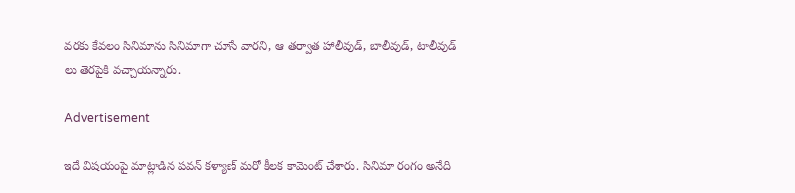వరకు కేవలం సినిమాను సినిమాగా చూసే వారని, ఆ తర్వాత హాలీవుడ్, బాలీవుడ్, టాలీవుడ్ లు తెరపైకి వచ్చాయన్నారు.

Advertisement

ఇదే విషయంపై మాట్లాడిన పవన్ కళ్యాణ్ మరో కీలక కామెంట్ చేశారు. సినిమా రంగం అనేది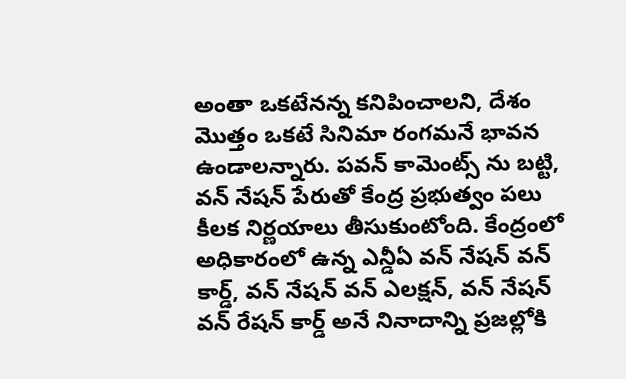అంతా ఒకటేనన్న కనిపించాలని, దేశం మొత్తం ఒకటే సినిమా రంగమనే భావన ఉండాలన్నారు. పవన్ కామెంట్స్ ను బట్టి, వన్ నేషన్ పేరుతో కేంద్ర ప్రభుత్వం పలు కీలక నిర్ణయాలు తీసుకుంటోంది. కేంద్రంలో అధికారంలో ఉన్న ఎన్డీఏ వన్ నేషన్ వన్ కార్డ్, వన్ నేషన్ వన్ ఎలక్షన్, వన్ నేషన్ వన్ రేషన్ కార్డ్ అనే నినాదాన్ని ప్రజల్లోకి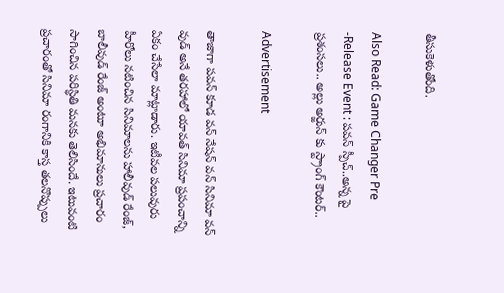తీసుకెళుతోంది.

Also Read: Game Changer Pre -Release Event : పవన్ స్పీచ్..అన్న పై ప్రశంసలు.. అల్లు అర్జున్ కు స్ట్రాంగ్ కౌంటర్..

Advertisement

తాజాగా పవన్ కూడ వన్ నేషన్ వన్ సినిమా వన్ వుడ్ అనే తరహాలో యావత్ సినిమా ప్రపంచాన్ని ఏకం చేసేలా మాట్లాడారు. ఇటీవల పలువురు హీరోలు నటించిన సినిమాలను హాలీవుడ్ రేంజ్, బాలీవుడ్ రేంజ్ అంటూ అభిమానులు ప్రచారం సాగించిన పరిస్థితి మనకు తెలిసిందే. ఇటువంటి ప్రచారంతో సినిమా రంగానికి కాస్త తలనొప్పులు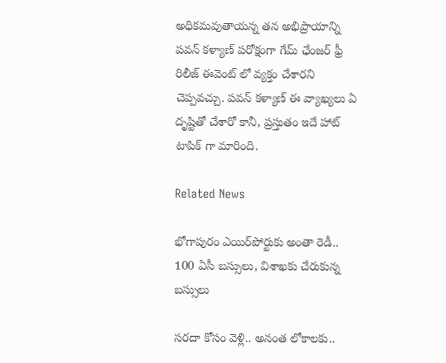అధికమవుతాయన్న తన అభిప్రాయాన్ని పవన్ కళ్యాణ్ పరోక్షంగా గేమ్ ఛేంజర్ ఫ్రీ రిలీజ్ ఈవెంట్ లో వ్యక్తం చేశారని చెప్పవచ్చు. పవన్ కళ్యాణ్ ఈ వ్యాఖ్యలు ఏ దృష్టితో చేశారో కానీ, ప్రస్తుతం ఇదే హాట్ టాపిక్ గా మారింది.

Related News

భోగాపురం ఎయిర్‌పోర్టుకు అంతా రెడీ.. 100 ఏసీ బస్సులు, విశాఖకు చేరుకున్న బస్సులు

సరదా కోసం వెళ్లి.. అనంత లోకాలకు..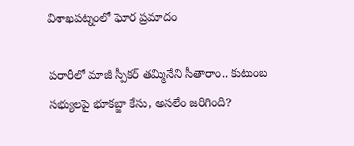విశాఖపట్నంలో ఘోర ప్రమాదం

పరారీలో మాజీ స్పీకర్ తమ్మినేని సీతారాం.. కుటుంబ సభ్యులపై భూకబ్జా కేసు, అసలేం జరిగింది?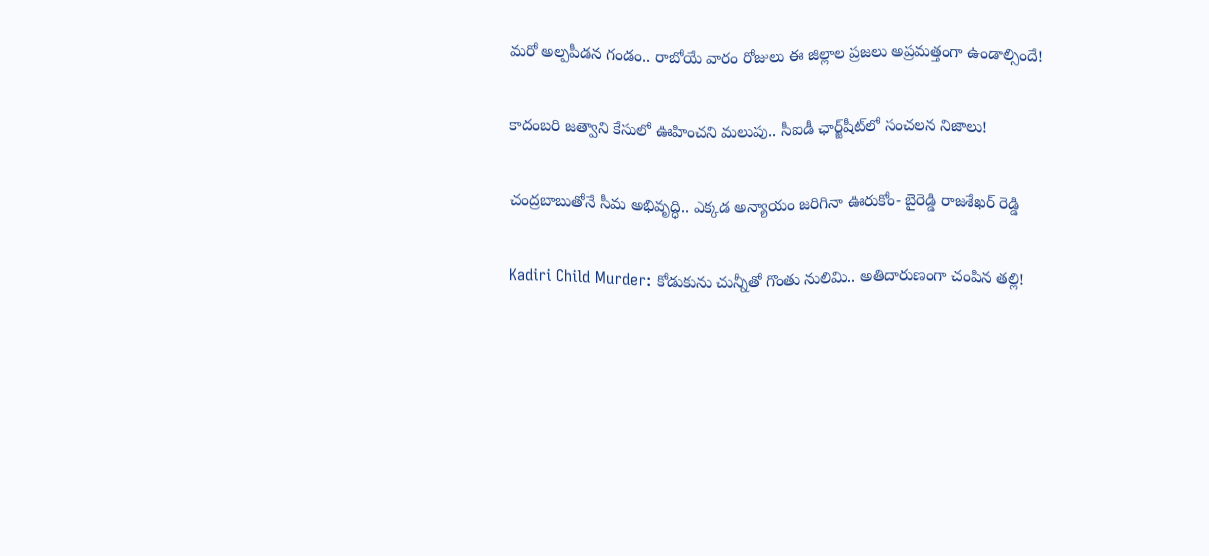మరో అల్పపీడన గండం.. రాబోయే వారం రోజులు ఈ జిల్లాల ప్రజలు అప్రమత్తంగా ఉండాల్సిందే!

కాదంబరి జత్వాని కేసులో ఊహించని మలుపు.. సీఐడీ ఛార్జ్‌షీట్‌లో సంచలన నిజాలు!

చంద్రబాబుతోనే సీమ అభివృద్ధి.. ఎక్కడ అన్యాయం జరిగినా ఊరుకోం- బైరెడ్డి రాజశేఖర్ రెడ్డి

Kadiri Child Murder: కోడుకును చున్నీతో గొంతు నులిమి.. అతిదారుణంగా చంపిన తల్లి!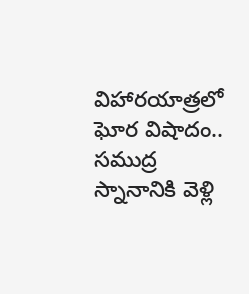విహారయాత్రలో ఘోర విషాదం.. సముద్ర స్నానానికి వెళ్లి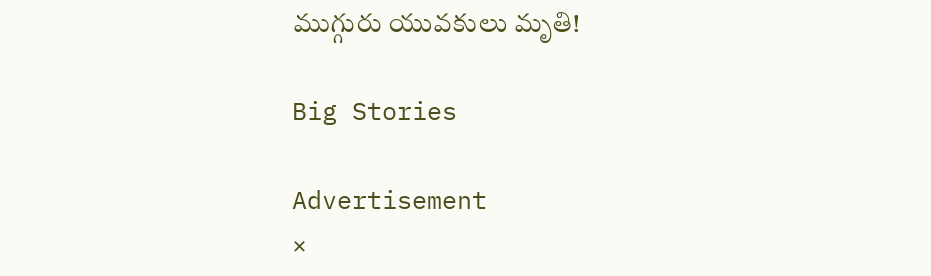ముగ్గురు యువకులు మృతి!

Big Stories

Advertisement
×